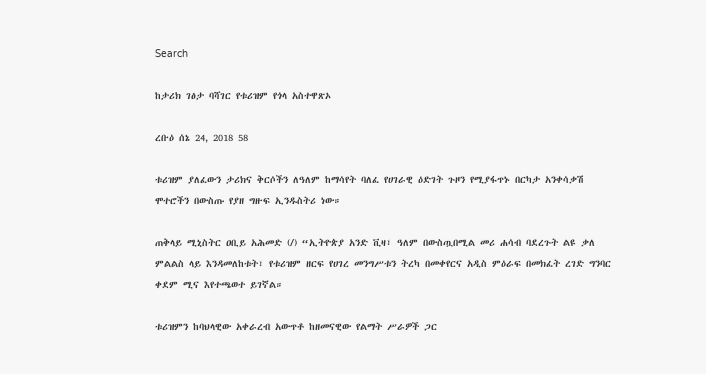Search

ከታሪክ ገፅታ ባሻገር የቱሪዝም የጎላ አስተዋጽኦ

ረቡዕ ሰኔ 24, 2018 58

ቱሪዝም ያለፈውን ታሪክና ቅርሶችን ለዓለም ከማሳየት ባለፈ የሀገራዊ ዕድገት ጉዞን የሚያፋጥኑ በርካታ አንቀሳቃሽ ሞተሮችን በውስጡ የያዘ ግዙፍ ኢንዱስትሪ ነው።

ጠቅላይ ሚኒስትር ዐቢይ አሕመድ (/) “ኢትዮጵያ አንድ ቪዛ፣ ዓለም በውስጧበሚል መሪ ሐሳብ ባደረጉት ልዩ ቃለ ምልልስ ላይ እንዳመለከቱት፣ የቱሪዝም ዘርፍ የሀገረ መንግሥቱን ትረካ በመቀየርና አዲስ ምዕራፍ በመክፈት ረገድ ግንባር ቀደም ሚና እየተጫወተ ይገኛል።

ቱሪዝምን ከባህላዊው አቀራረብ አውጥቶ ከዘመናዊው የልማት ሥራዎች ጋር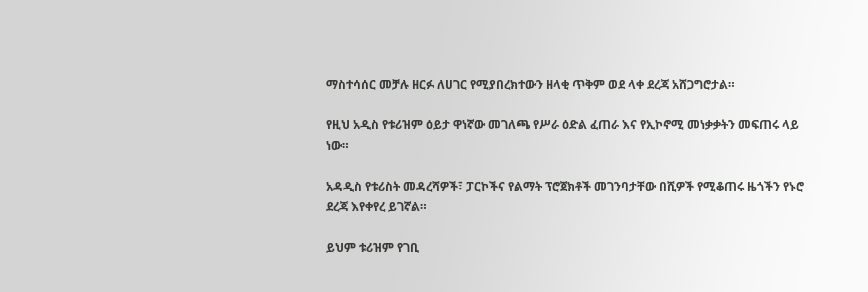ማስተሳሰር መቻሉ ዘርፉ ለሀገር የሚያበረክተውን ዘላቂ ጥቅም ወደ ላቀ ደረጃ አሸጋግሮታል።

የዚህ አዲስ የቱሪዝም ዕይታ ዋነኛው መገለጫ የሥራ ዕድል ፈጠራ እና የኢኮኖሚ መነቃቃትን መፍጠሩ ላይ ነው።

አዳዲስ የቱሪስት መዳረሻዎች፣ ፓርኮችና የልማት ፕሮጀክቶች መገንባታቸው በሺዎች የሚቆጠሩ ዜጎችን የኑሮ ደረጃ እየቀየረ ይገኛል።

ይህም ቱሪዝም የገቢ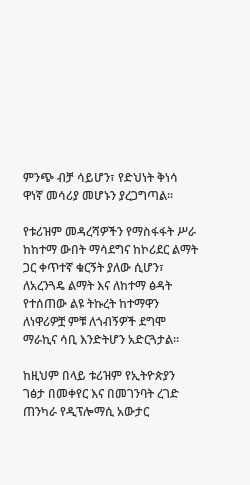ምንጭ ብቻ ሳይሆን፣ የድህነት ቅነሳ ዋነኛ መሳሪያ መሆኑን ያረጋግጣል።

የቱሪዝም መዳረሻዎችን የማስፋፋት ሥራ ከከተማ ውበት ማሳደግና ከኮሪደር ልማት ጋር ቀጥተኛ ቁርኝት ያለው ሲሆን፣ ለአረንጓዴ ልማት እና ለከተማ ፅዳት የተሰጠው ልዩ ትኩረት ከተማዋን ለነዋሪዎቿ ምቹ ለጎብኝዎች ደግሞ ማራኪና ሳቢ እንድትሆን አድርጓታል።

ከዚህም በላይ ቱሪዝም የኢትዮጵያን ገፅታ በመቀየር እና በመገንባት ረገድ ጠንካራ የዲፕሎማሲ አውታር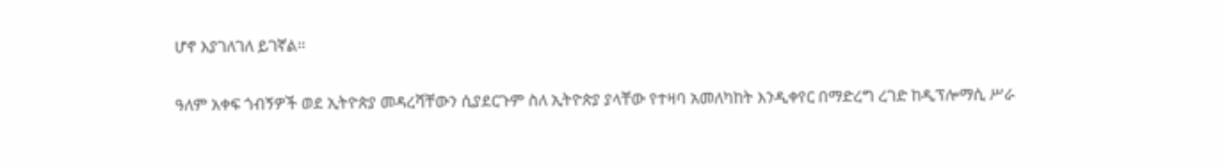ሆኖ እያገለገለ ይገኛል።

ዓለም አቀፍ ጎብኝዎች ወደ ኢትዮጵያ መዳረሻቸውን ሲያደርጉም ስለ ኢትዮጵያ ያላቸው የተዛባ አመለካከት እንዲቀየር በማድረግ ረገድ ከዲፕሎማሲ ሥራ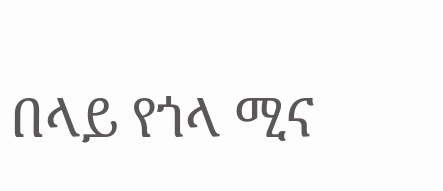በላይ የጎላ ሚና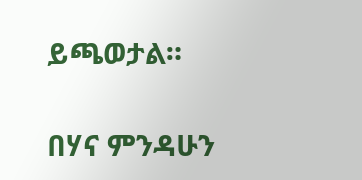ይጫወታል።

በሃና ምንዳሁን